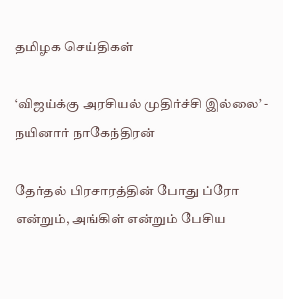தமிழக செய்திகள்

‘விஜய்க்கு அரசியல் முதிர்ச்சி இல்லை’ - நயினார் நாகேந்திரன்

தேர்தல் பிரசாரத்தின் போது ப்ரோ என்றும், அங்கிள் என்றும் பேசிய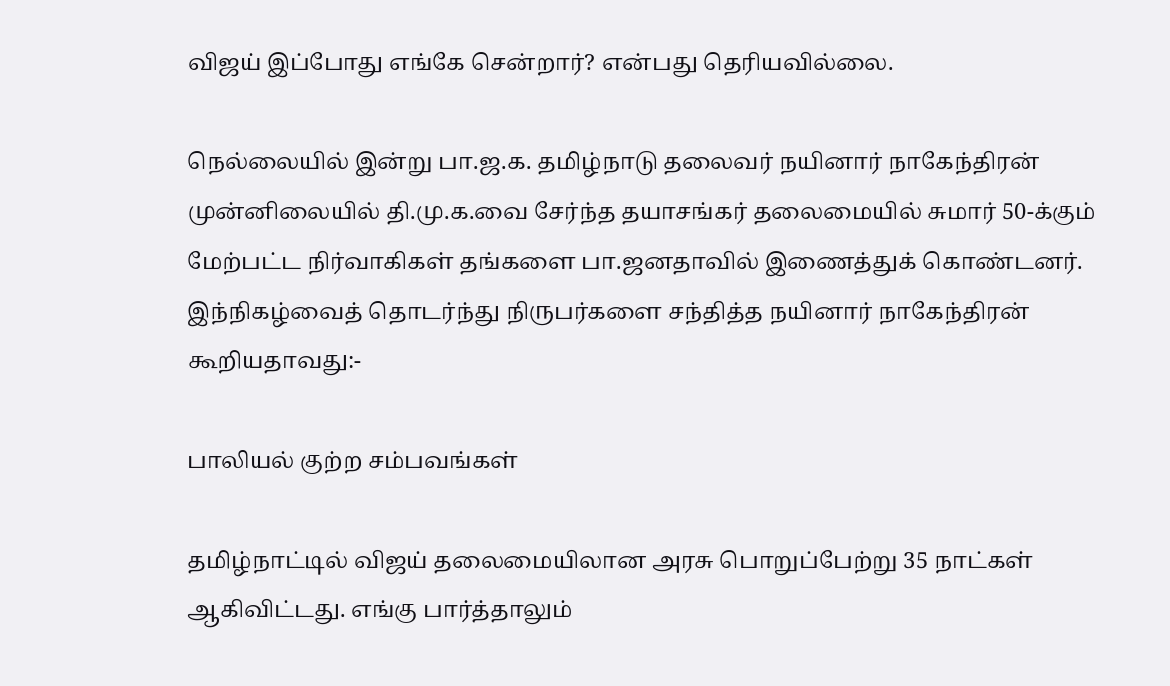விஜய் இப்போது எங்கே சென்றார்? என்பது தெரியவில்லை.

நெல்லையில் இன்று பா.ஜ.க. தமிழ்நாடு தலைவர் நயினார் நாகேந்திரன் முன்னிலையில் தி.மு.க.வை சேர்ந்த தயாசங்கர் தலைமையில் சுமார் 50-க்கும் மேற்பட்ட நிர்வாகிகள் தங்களை பா.ஜனதாவில் இணைத்துக் கொண்டனர். இந்நிகழ்வைத் தொடர்ந்து நிருபர்களை சந்தித்த நயினார் நாகேந்திரன் கூறியதாவது:-

பாலியல் குற்ற சம்பவங்கள்

தமிழ்நாட்டில் விஜய் தலைமையிலான அரசு பொறுப்பேற்று 35 நாட்கள் ஆகிவிட்டது. எங்கு பார்த்தாலும்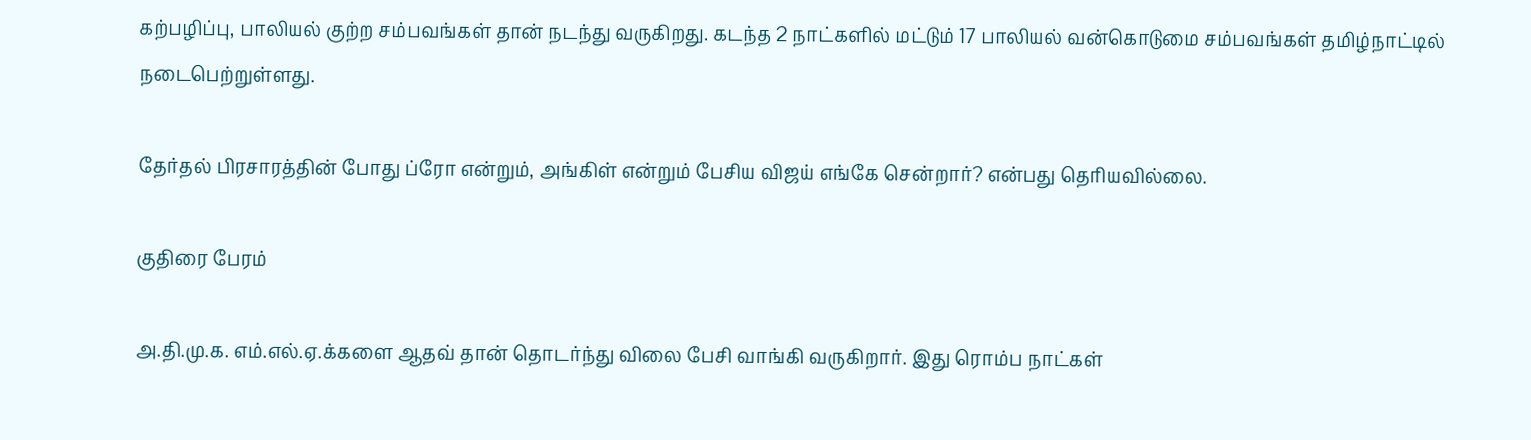கற்பழிப்பு, பாலியல் குற்ற சம்பவங்கள் தான் நடந்து வருகிறது. கடந்த 2 நாட்களில் மட்டும் 17 பாலியல் வன்கொடுமை சம்பவங்கள் தமிழ்நாட்டில் நடைபெற்றுள்ளது.

தேர்தல் பிரசாரத்தின் போது ப்ரோ என்றும், அங்கிள் என்றும் பேசிய விஜய் எங்கே சென்றார்? என்பது தெரியவில்லை.

குதிரை பேரம்

அ.தி.மு.க. எம்.எல்.ஏ.க்களை ஆதவ் தான் தொடர்ந்து விலை பேசி வாங்கி வருகிறார். இது ரொம்ப நாட்கள்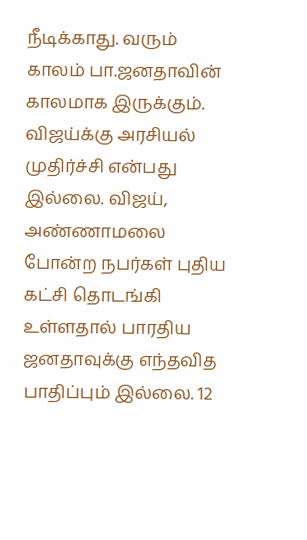நீடிக்காது. வரும் காலம் பா.ஜனதாவின் காலமாக இருக்கும். விஜய்க்கு அரசியல் முதிர்ச்சி என்பது இல்லை. விஜய், அண்ணாமலை போன்ற நபர்கள் புதிய கட்சி தொடங்கி உள்ளதால் பாரதிய ஜனதாவுக்கு எந்தவித பாதிப்பும் இல்லை. 12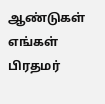ஆண்டுகள் எங்கள் பிரதமர்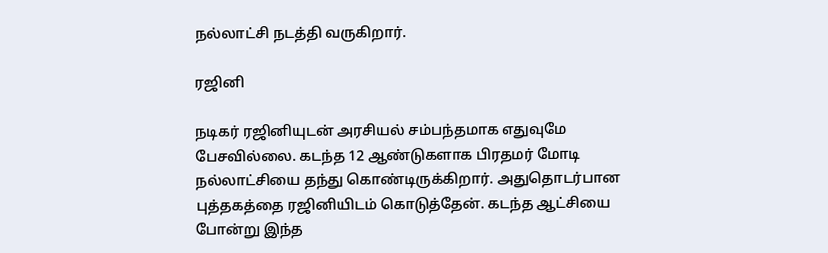நல்லாட்சி நடத்தி வருகிறார்.

ரஜினி

நடிகர் ரஜினியுடன் அரசியல் சம்பந்தமாக எதுவுமே பேசவில்லை. கடந்த 12 ஆண்டுகளாக பிரதமர் மோடி நல்லாட்சியை தந்து கொண்டிருக்கிறார். அதுதொடர்பான புத்தகத்தை ரஜினியிடம் கொடுத்தேன். கடந்த ஆட்சியை போன்று இந்த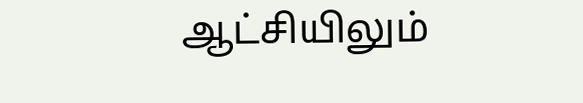ஆட்சியிலும்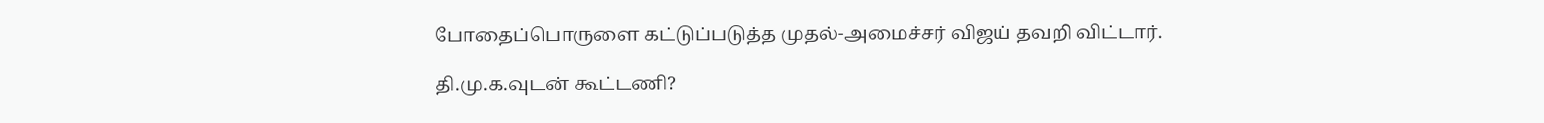போதைப்பொருளை கட்டுப்படுத்த முதல்-அமைச்சர் விஜய் தவறி விட்டார்.

தி.மு.க.வுடன் கூட்டணி?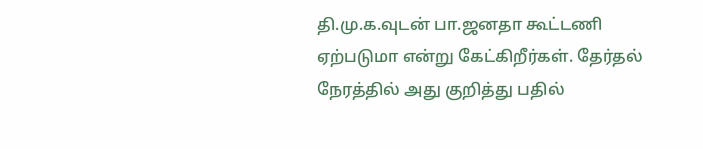தி.மு.க.வுடன் பா.ஜனதா கூட்டணி ஏற்படுமா என்று கேட்கிறீர்கள். தேர்தல் நேரத்தில் அது குறித்து பதில்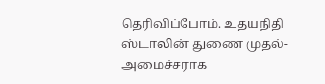தெரிவிப்போம். உதயநிதி ஸ்டாலின் துணை முதல்-அமைச்சராக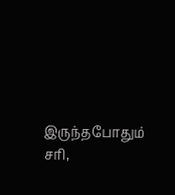இருந்தபோதும் சரி,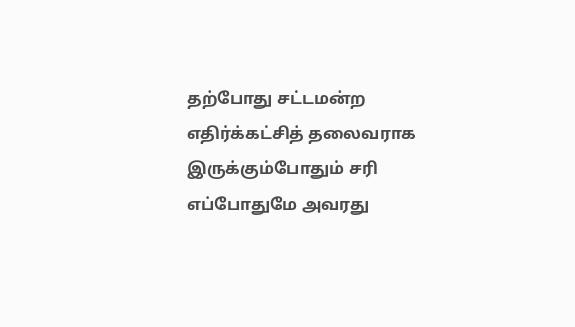தற்போது சட்டமன்ற எதிர்க்கட்சித் தலைவராக இருக்கும்போதும் சரி எப்போதுமே அவரது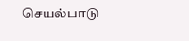செயல்பாடு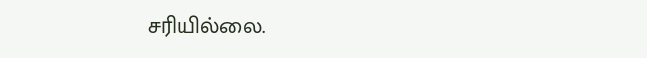சரியில்லை.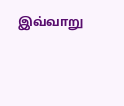இவ்வாறு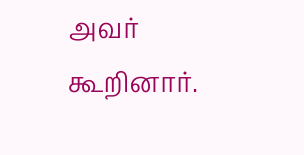அவர் கூறினார்.